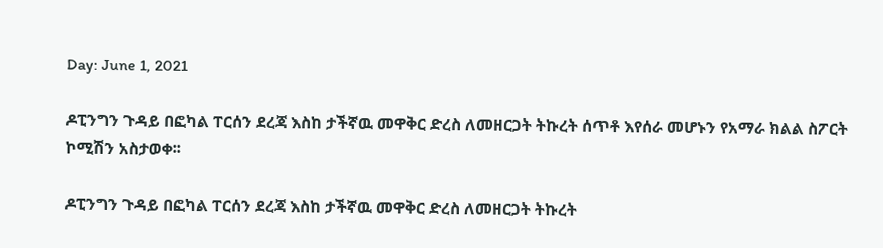Day: June 1, 2021

ዶፒንግን ጉዳይ በፎካል ፐርሰን ደረጃ እስከ ታችኛዉ መዋቅር ድረስ ለመዘርጋት ትኩረት ሰጥቶ እየሰራ መሆኑን የአማራ ክልል ስፖርት ኮሚሽን አስታወቀ፡፡

ዶፒንግን ጉዳይ በፎካል ፐርሰን ደረጃ እስከ ታችኛዉ መዋቅር ድረስ ለመዘርጋት ትኩረት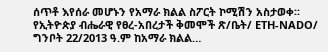ሰጥቶ እየሰራ መሆኑን የአማራ ክልል ስፖርት ኮሚሽን አስታወቀ፡፡ የኢትዮጵያ ብሔራዊ የፀረ-አበረታች ቅመሞች ጽ/ቤት/ ETH-NADO/ ግንቦት 22/2013 ዓ.ም ከአማራ ክልል…